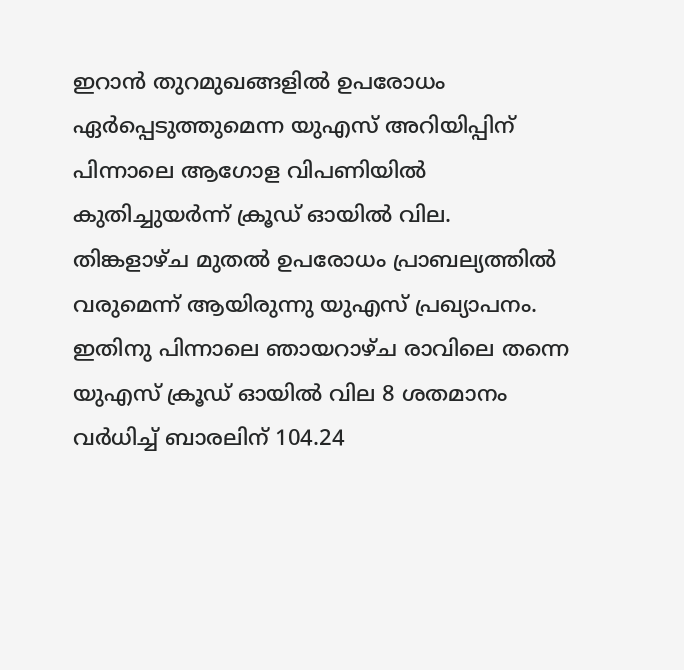ഇറാൻ തുറമുഖങ്ങളിൽ ഉപരോധം ഏർപ്പെടുത്തുമെന്ന യുഎസ് അറിയിപ്പിന് പിന്നാലെ ആഗോള വിപണിയിൽ കുതിച്ചുയർന്ന് ക്രൂഡ് ഓയിൽ വില. തിങ്കളാഴ്ച മുതൽ ഉപരോധം പ്രാബല്യത്തിൽ വരുമെന്ന് ആയിരുന്നു യുഎസ് പ്രഖ്യാപനം. ഇതിനു പിന്നാലെ ഞായറാഴ്ച രാവിലെ തന്നെ യുഎസ് ക്രൂഡ് ഓയിൽ വില 8 ശതമാനം വർധിച്ച് ബാരലിന് 104.24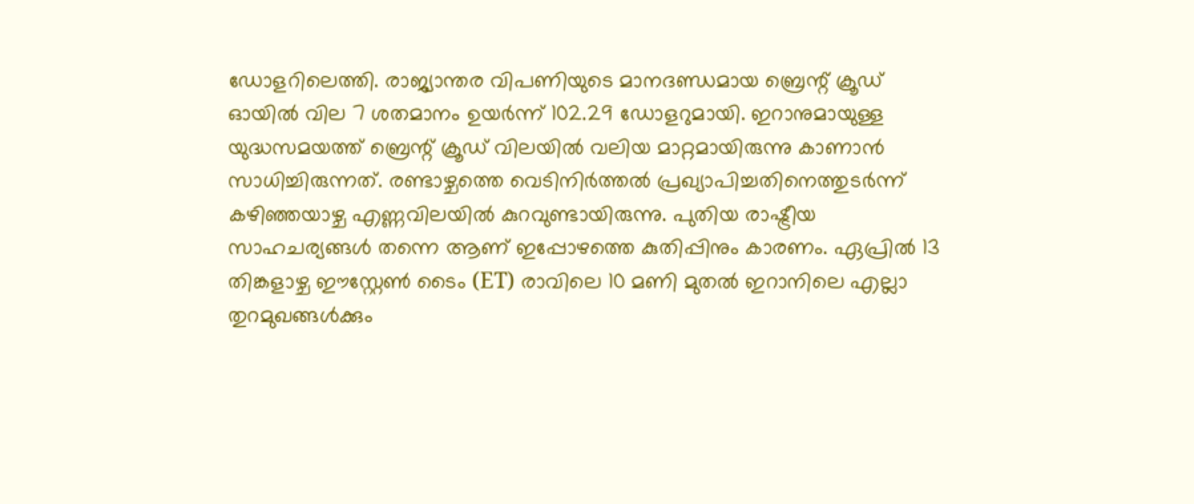ഡോളറിലെത്തി. രാജ്യാന്തര വിപണിയുടെ മാനദണ്ഡമായ ബ്രെന്റ് ക്രൂഡ് ഓയിൽ വില 7 ശതമാനം ഉയർന്ന് 102.29 ഡോളറുമായി. ഇറാനുമായുള്ള യുദ്ധസമയത്ത് ബ്രെന്റ് ക്രൂഡ് വിലയിൽ വലിയ മാറ്റമായിരുന്നു കാണാൻ സാധിച്ചിരുന്നത്. രണ്ടാഴ്ചത്തെ വെടിനിർത്തൽ പ്രഖ്യാപിച്ചതിനെത്തുടർന്ന് കഴിഞ്ഞയാഴ്ച എണ്ണവിലയിൽ കുറവുണ്ടായിരുന്നു. പുതിയ രാഷ്ട്രീയ സാഹചര്യങ്ങൾ തന്നെ ആണ് ഇപ്പോഴത്തെ കുതിപ്പിനും കാരണം. ഏപ്രിൽ 13 തിങ്കളാഴ്ച ഈസ്റ്റേൺ ടൈം (ET) രാവിലെ 10 മണി മുതൽ ഇറാനിലെ എല്ലാ തുറമുഖങ്ങൾക്കും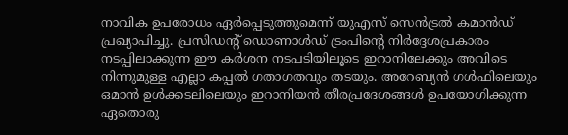നാവിക ഉപരോധം ഏർപ്പെടുത്തുമെന്ന് യുഎസ് സെൻട്രൽ കമാൻഡ് പ്രഖ്യാപിച്ചു. പ്രസിഡന്റ് ഡൊണാൾഡ് ട്രംപിന്റെ നിർദ്ദേശപ്രകാരം നടപ്പിലാക്കുന്ന ഈ കർശന നടപടിയിലൂടെ ഇറാനിലേക്കും അവിടെ നിന്നുമുള്ള എല്ലാ കപ്പൽ ഗതാഗതവും തടയും. അറേബ്യൻ ഗൾഫിലെയും ഒമാൻ ഉൾക്കടലിലെയും ഇറാനിയൻ തീരപ്രദേശങ്ങൾ ഉപയോഗിക്കുന്ന ഏതൊരു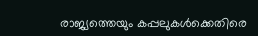രാജ്യത്തെയും കപ്പലുകൾക്കെതിരെ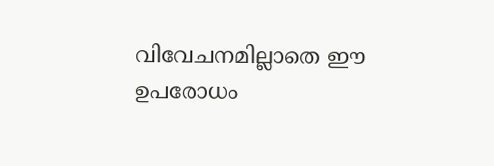വിവേചനമില്ലാതെ ഈ ഉപരോധം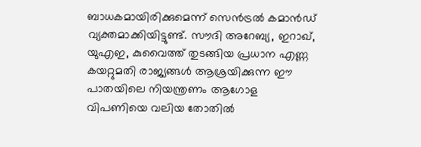ബാധകമായിരിക്കുമെന്ന് സെൻട്രൽ കമാൻഡ് വ്യക്തമാക്കിയിട്ടുണ്ട്. സൗദി അറേബ്യ, ഇറാഖ്, യുഎഇ, കുവൈത്ത് തുടങ്ങിയ പ്രധാന എണ്ണ കയറ്റുമതി രാജ്യങ്ങൾ ആശ്രയിക്കുന്ന ഈ പാതയിലെ നിയന്ത്രണം ആഗോള വിപണിയെ വലിയ തോതിൽ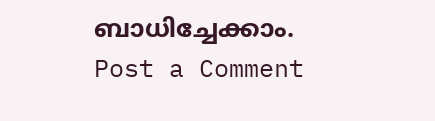ബാധിച്ചേക്കാം.
Post a Comment